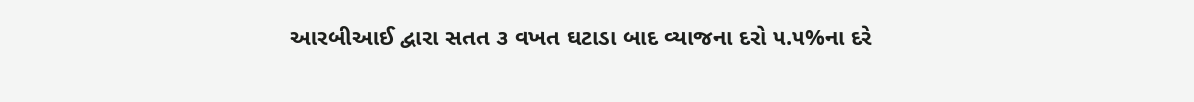આરબીઆઈ દ્વારા સતત ૩ વખત ઘટાડા બાદ વ્યાજના દરો ૫.૫%ના દરે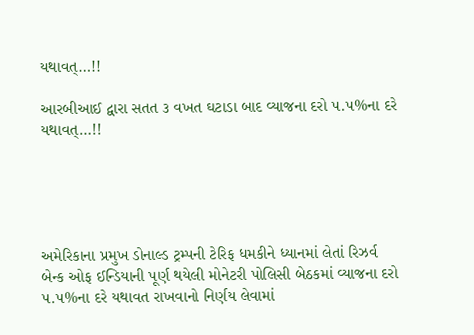યથાવત્…!!

આરબીઆઈ દ્વારા સતત ૩ વખત ઘટાડા બાદ વ્યાજના દરો ૫.૫%ના દરે યથાવત્…!!





અમેરિકાના પ્રમુખ ડોનાલ્ડ ટ્રમ્પની ટેરિફ ધમકીને ધ્યાનમાં લેતાં રિઝર્વ બેન્ક ઓફ ઈન્ડિયાની પૂર્ણ થયેલી મોનેટરી પોલિસી બેઠકમાં વ્યાજના દરો ૫.૫%ના દરે યથાવત રાખવાનો નિર્ણય લેવામાં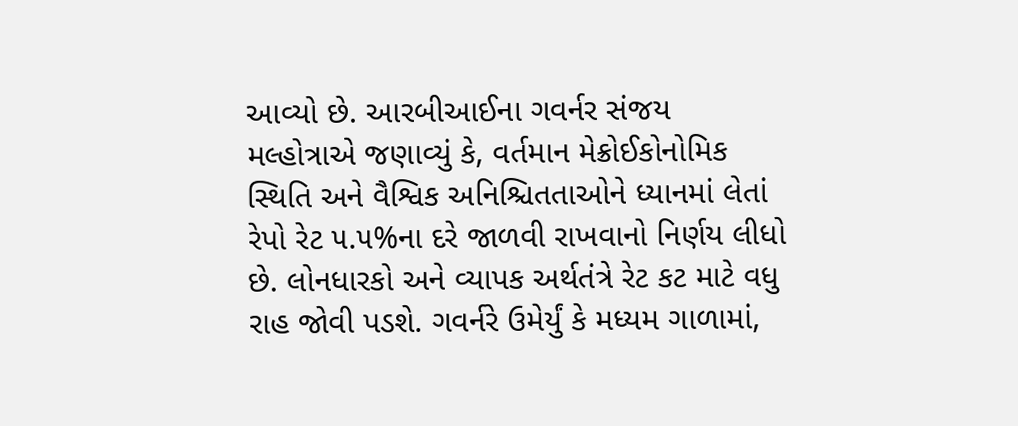આવ્યો છે. આરબીઆઈના ગવર્નર સંજય મલ્હોત્રાએ જણાવ્યું કે, વર્તમાન મેક્રોઈકોનોમિક સ્થિતિ અને વૈશ્વિક અનિશ્ચિતતાઓને ધ્યાનમાં લેતાં રેપો રેટ ૫.૫%ના દરે જાળવી રાખવાનો નિર્ણય લીધો છે. લોનધારકો અને વ્યાપક અર્થતંત્રે રેટ કટ માટે વધુ રાહ જોવી પડશે. ગવર્નરે ઉમેર્યું કે મધ્યમ ગાળામાં,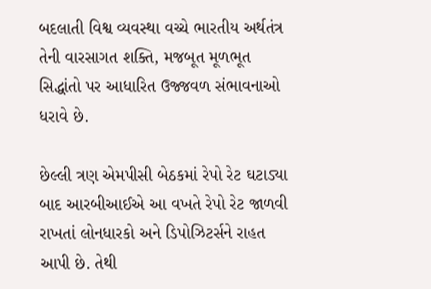બદલાતી વિશ્વ વ્યવસ્થા વચ્ચે ભારતીય અર્થતંત્ર તેની વારસાગત શક્તિ, મજબૂત મૂળભૂત સિદ્ધાંતો પર આધારિત ઉજ્જવળ સંભાવનાઓ ધરાવે છે.

છેલ્લી ત્રણ એમપીસી બેઠકમાં રેપો રેટ ઘટાડ્યા બાદ આરબીઆઈએ આ વખતે રેપો રેટ જાળવી રાખતાં લોનધારકો અને ડિપોઝિટર્સને રાહત આપી છે. તેથી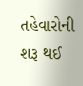તહેવારોની શરૂ થઈ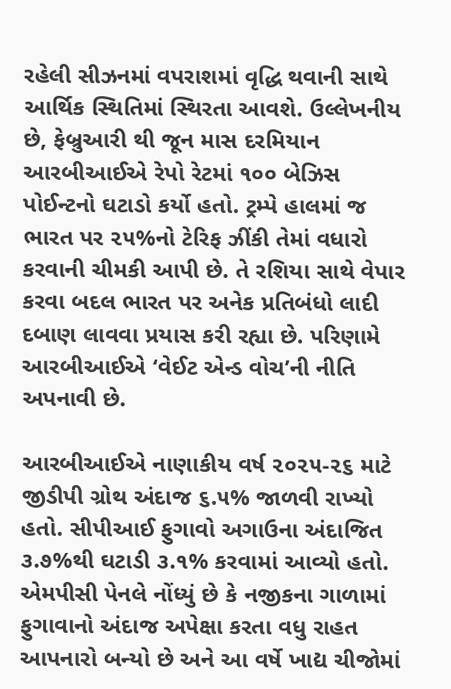રહેલી સીઝનમાં વપરાશમાં વૃદ્ધિ થવાની સાથે આર્થિક સ્થિતિમાં સ્થિરતા આવશે. ઉલ્લેખનીય છે, ફેબ્રુઆરી થી જૂન માસ દરમિયાન આરબીઆઈએ રેપો રેટમાં ૧૦૦ બેઝિસ પોઈન્ટનો ઘટાડો કર્યો હતો. ટ્રમ્પે હાલમાં જ ભારત પર ૨૫%નો ટેરિફ ઝીંકી તેમાં વધારો કરવાની ચીમકી આપી છે. તે રશિયા સાથે વેપાર કરવા બદલ ભારત પર અનેક પ્રતિબંધો લાદી દબાણ લાવવા પ્રયાસ કરી રહ્યા છે. પરિણામે આરબીઆઈએ ‘વેઈટ એન્ડ વોચ’ની નીતિ અપનાવી છે.

આરબીઆઈએ નાણાકીય વર્ષ ૨૦૨૫-૨૬ માટે જીડીપી ગ્રોથ અંદાજ ૬.૫% જાળવી રાખ્યો હતો. સીપીઆઈ ફુગાવો અગાઉના અંદાજિત ૩.૭%થી ઘટાડી ૩.૧% કરવામાં આવ્યો હતો. એમપીસી પેનલે નોંધ્યું છે કે નજીકના ગાળામાં ફુગાવાનો અંદાજ અપેક્ષા કરતા વધુ રાહત આપનારો બન્યો છે અને આ વર્ષે ખાદ્ય ચીજોમાં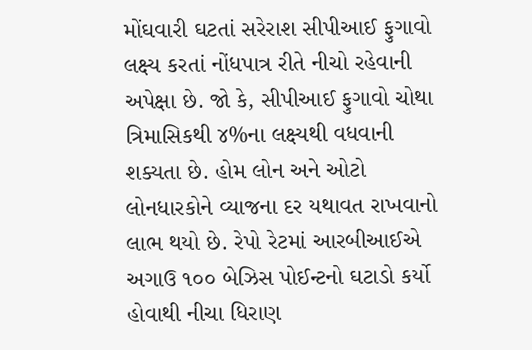મોંઘવારી ઘટતાં સરેરાશ સીપીઆઈ ફુગાવો લક્ષ્ય કરતાં નોંધપાત્ર રીતે નીચો રહેવાની અપેક્ષા છે. જો કે, સીપીઆઈ ફુગાવો ચોથા ત્રિમાસિકથી ૪%ના લક્ષ્યથી વધવાની શક્યતા છે. હોમ લોન અને ઓટો લોનધારકોને વ્યાજના દર યથાવત રાખવાનો લાભ થયો છે. રેપો રેટમાં આરબીઆઈએ અગાઉ ૧૦૦ બેઝિસ પોઈન્ટનો ઘટાડો કર્યો હોવાથી નીચા ધિરાણ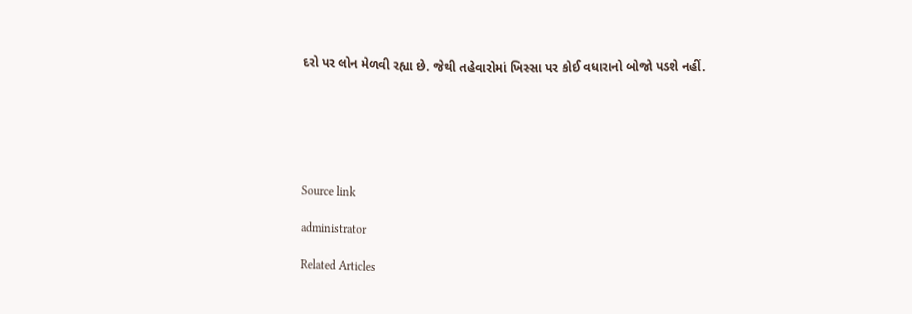દરો પર લોન મેળવી રહ્યા છે. જેથી તહેવારોમાં ખિસ્સા પર કોઈ વધારાનો બોજો પડશે નહીં.






Source link

administrator

Related Articles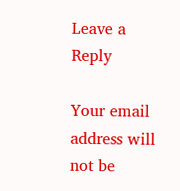Leave a Reply

Your email address will not be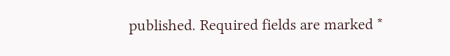published. Required fields are marked *